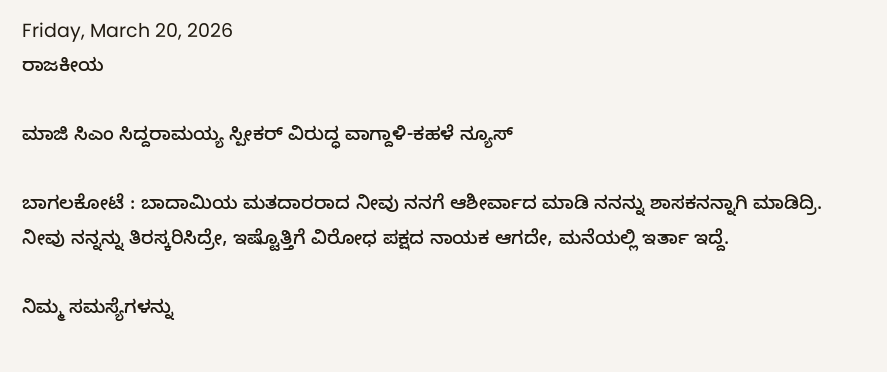Friday, March 20, 2026
ರಾಜಕೀಯ

ಮಾಜಿ ಸಿಎಂ ಸಿದ್ದರಾಮಯ್ಯ ಸ್ಪೀಕರ್ ವಿರುದ್ಧ ವಾಗ್ದಾಳಿ-ಕಹಳೆ ನ್ಯೂಸ್

ಬಾಗಲಕೋಟೆ : ಬಾದಾಮಿಯ ಮತದಾರರಾದ ನೀವು ನನಗೆ ಆಶೀರ್ವಾದ ಮಾಡಿ ನನನ್ನು ಶಾಸಕನನ್ನಾಗಿ ಮಾಡಿದ್ರಿ. ನೀವು ನನ್ನನ್ನು ತಿರಸ್ಕರಿಸಿದ್ರೇ, ಇಷ್ಟೊತ್ತಿಗೆ ವಿರೋಧ ಪಕ್ಷದ ನಾಯಕ ಆಗದೇ, ಮನೆಯಲ್ಲಿ ಇರ್ತಾ ಇದ್ದೆ.

ನಿಮ್ಮ ಸಮಸ್ಯೆಗಳನ್ನು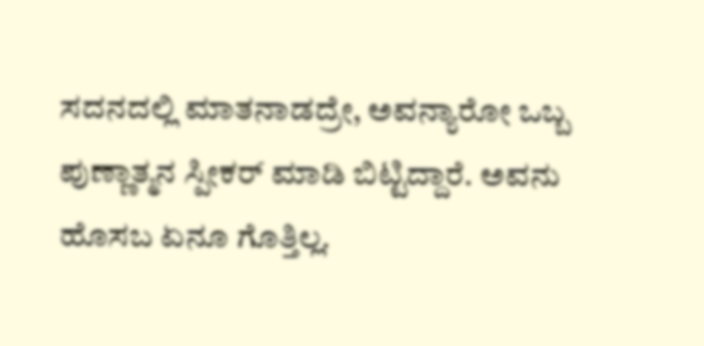ಸದನದಲ್ಲಿ ಮಾತನಾಡದ್ರೇ, ಅವನ್ಯಾರೋ ಒಬ್ಬ ಪುಣ್ಣಾತ್ಮನ ಸ್ಪೀಕರ್ ಮಾಡಿ ಬಿಟ್ಟಿದ್ದಾರೆ. ಅವನು ಹೊಸಬ ಏನೂ ಗೊತ್ತಿಲ್ಲ.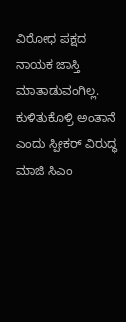ವಿರೋಧ ಪಕ್ಷದ ನಾಯಕ ಜಾಸ್ತಿ ಮಾತಾಡುವಂಗಿಲ್ಲ. ಕುಳಿತುಕೊಳ್ರಿ ಅಂತಾನೆ ಎಂದು ಸ್ಪೀಕರ್ ವಿರುದ್ಧ ಮಾಜಿ ಸಿಎಂ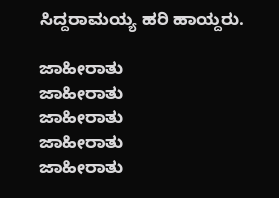ಸಿದ್ದರಾಮಯ್ಯ ಹರಿ ಹಾಯ್ದರು.

ಜಾಹೀರಾತು
ಜಾಹೀರಾತು
ಜಾಹೀರಾತು
ಜಾಹೀರಾತು
ಜಾಹೀರಾತು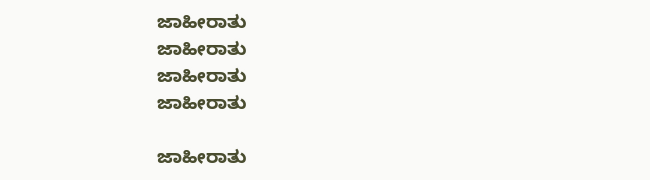ಜಾಹೀರಾತು
ಜಾಹೀರಾತು
ಜಾಹೀರಾತು
ಜಾಹೀರಾತು

ಜಾಹೀರಾತು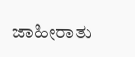ಜಾಹೀರಾತು